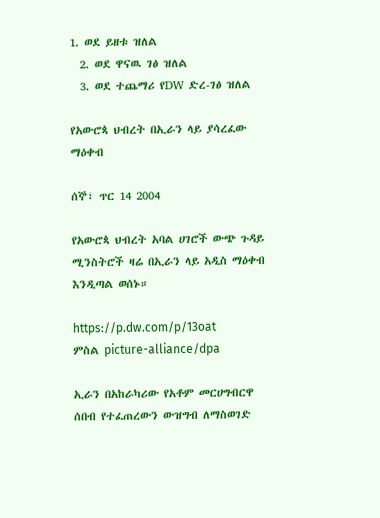1. ወደ ይዘቱ ዝለል
  2. ወደ ዋናዉ ገፅ ዝለል
  3. ወደ ተጨማሪ የDW ድረ-ገፅ ዝለል

የአውሮጳ ህብረት በኢራን ላይ ያሳረፈው ማዕቀብ

ሰኞ፣ ጥር 14 2004

የአውሮጳ ህብረት አባል ሀገሮች ውጭ ጉዳይ ሚንስትሮች ዛሬ በኢራን ላይ አዲስ ማዕቀብ እንዲጣል ወሰኑ።

https://p.dw.com/p/13oat
ምስል picture-alliance/dpa

ኢራን በአከራካሪው የአቶም መርሀግብርዋ ሰበብ የተፈጠረውን ውዝግብ ለማስወገድ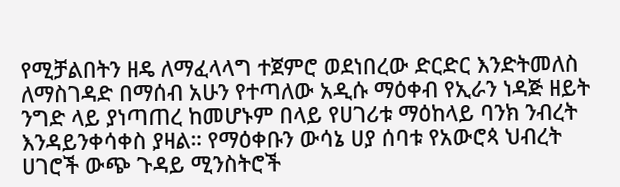የሚቻልበትን ዘዴ ለማፈላላግ ተጀምሮ ወደነበረው ድርድር እንድትመለስ ለማስገዳድ በማሰብ አሁን የተጣለው አዲሱ ማዕቀብ የኢራን ነዳጅ ዘይት ንግድ ላይ ያነጣጠረ ከመሆኑም በላይ የሀገሪቱ ማዕከላይ ባንክ ንብረት እንዳይንቀሳቀስ ያዛል። የማዕቀቡን ውሳኔ ሀያ ሰባቱ የአውሮጳ ህብረት ሀገሮች ውጭ ጉዳይ ሚንስትሮች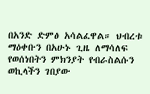በአንድ ድምፅ አሳልፈዋል። ህብረቱ ማዕቀቡን በአሁኑ ጊዜ ለማሳለፍ የወሰነበትን ምክንያት የብራስልሱን ወኪላችን ገበያው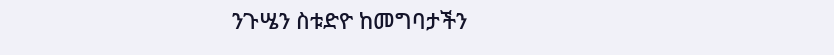ንጉሤን ስቱድዮ ከመግባታችን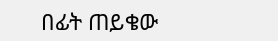በፊት ጠይቄው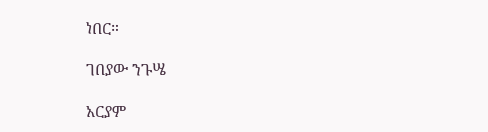ነበር።

ገበያው ንጉሤ

አርያም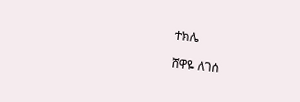ተክሌ

ሸዋዬ ለገሰ